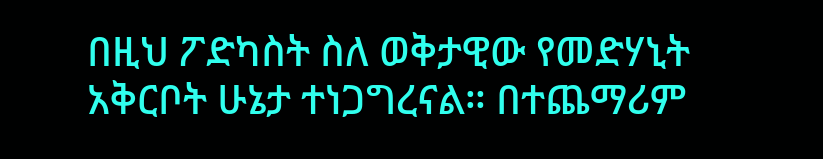በዚህ ፖድካስት ስለ ወቅታዊው የመድሃኒት አቅርቦት ሁኔታ ተነጋግረናል። በተጨማሪም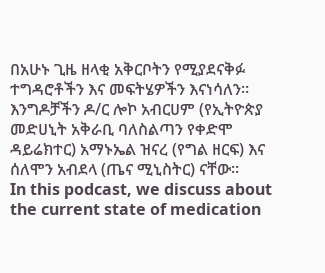በአሁኑ ጊዜ ዘላቂ አቅርቦትን የሚያደናቅፉ ተግዳሮቶችን እና መፍትሄዎችን እናነሳለን። እንግዶቻችን ዶ/ር ሎኮ አብርሀም (የኢትዮጵያ መድሀኒት አቅራቢ ባለስልጣን የቀድሞ ዳይሬክተር) አማኑኤል ዝናረ (የግል ዘርፍ) እና ሰለሞን አብደላ (ጤና ሚኒስትር) ናቸው።
In this podcast, we discuss about the current state of medication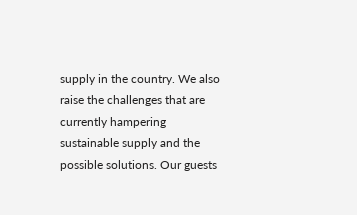supply in the country. We also raise the challenges that are currently hampering sustainable supply and the possible solutions. Our guests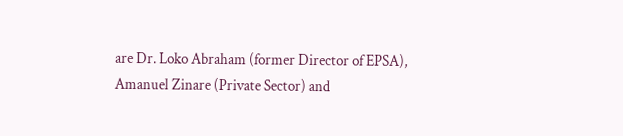are Dr. Loko Abraham (former Director of EPSA), Amanuel Zinare (Private Sector) and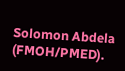Solomon Abdela (FMOH/PMED).